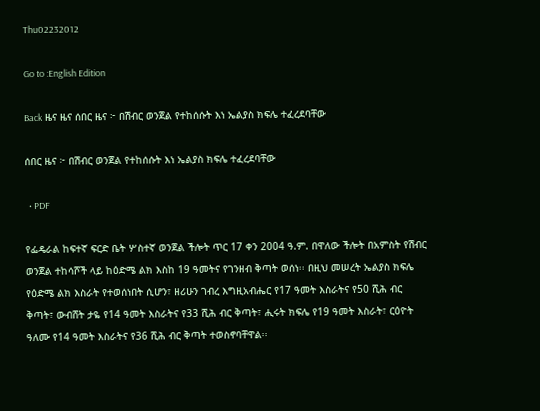Thu02232012

Go to :English Edition

Back ዜና ዜና ሰበር ዜና ፦ በሽብር ወንጀል የተከሰሱት እነ ኤልያስ ክፍሌ ተፈረደባቸው

ሰበር ዜና ፦ በሽብር ወንጀል የተከሰሱት እነ ኤልያስ ክፍሌ ተፈረደባቸው

  • PDF

የፌዴራል ከፍተኛ ፍርድ ቤት ሦስተኛ ወንጀል ችሎት ጥር 17 ቀን 2004 ዓ.ም. በዋለው ችሎት በአምስት የሽብር ወንጀል ተከሳሾች ላይ ከዕድሜ ልክ እስከ 19 ዓመትና የገንዘብ ቅጣት ወሰነ፡፡ በዚህ መሠረት ኤልያስ ክፍሌ የዕድሜ ልክ እስራት የተወሰነበት ሲሆን፣ ዘሪሁን ገብረ እግዚአብሔር የ17 ዓመት እስራትና የ50 ሺሕ ብር ቅጣት፣ ውብሸት ታዬ የ14 ዓመት እስራትና የ33 ሺሕ ብር ቅጣት፣ ሒሩት ክፍሌ የ19 ዓመት እስራት፣ ርዕዮት ዓለሙ የ14 ዓመት እስራትና የ36 ሺሕ ብር ቅጣት ተወስኖባቸዋል፡፡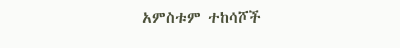አምስቱም ተከሳሾች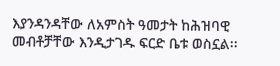እያንዳንዳቸው ለአምስት ዓመታት ከሕዝባዊ መብቶቻቸው እንዲታገዱ ፍርድ ቤቱ ወስኗል፡፡